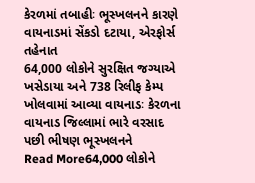કેરળમાં તબાહીઃ ભૂસ્ખલનને કારણે વાયનાડમાં સેંકડો દટાયા, એરફોર્સ તહેનાત
64,000 લોકોને સુરક્ષિત જગ્યાએ ખસેડાયા અને 738 રિલીફ કેમ્પ ખોલવામાં આવ્યા વાયનાડઃ કેરળના વાયનાડ જિલ્લામાં ભારે વરસાદ પછી ભીષણ ભૂસ્ખલનને
Read More64,000 લોકોને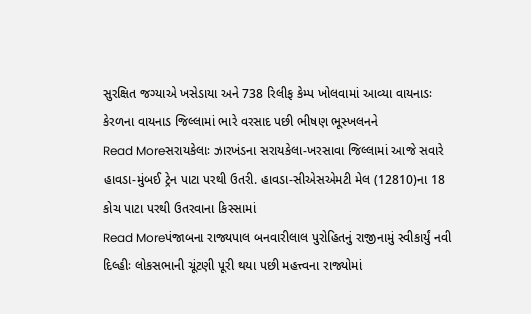સુરક્ષિત જગ્યાએ ખસેડાયા અને 738 રિલીફ કેમ્પ ખોલવામાં આવ્યા વાયનાડઃ કેરળના વાયનાડ જિલ્લામાં ભારે વરસાદ પછી ભીષણ ભૂસ્ખલનને
Read Moreસરાયકેલાઃ ઝારખંડના સરાયકેલા-ખરસાવા જિલ્લામાં આજે સવારે હાવડા-મુંબઈ ટ્રેન પાટા પરથી ઉતરી. હાવડા-સીએસએમટી મેલ (12810)ના 18 કોચ પાટા પરથી ઉતરવાના કિસ્સામાં
Read Moreપંજાબના રાજ્યપાલ બનવારીલાલ પુરોહિતનું રાજીનામું સ્વીકાર્યું નવી દિલ્હીઃ લોકસભાની ચૂંટણી પૂરી થયા પછી મહત્ત્વના રાજ્યોમાં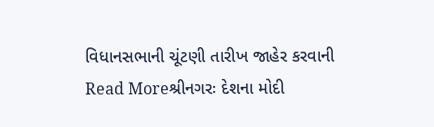વિધાનસભાની ચૂંટણી તારીખ જાહેર કરવાની
Read Moreશ્રીનગરઃ દેશના મોદી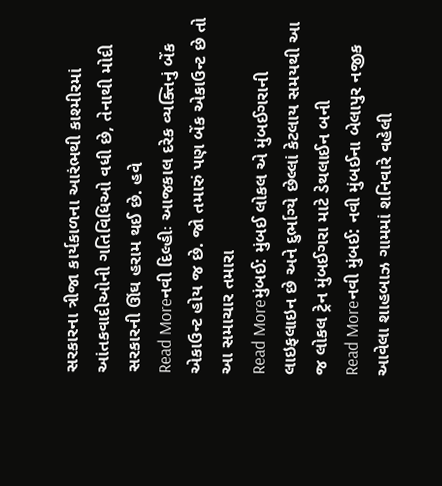સરકારના ત્રીજા કાર્યકાળના આરંભથી કાશ્મીરમાં આંતકવાદીઓની ગતિવિધિઓ વધી છે, તેનાથી મોદી સરકારની ઊંઘ હરામ થઈ છે. હવે
Read Moreનવી દિલ્હીઃ આજકાલ દરેક વ્યક્તિનું બેંક એકાઉન્ટ હોય જ છે. જો તમારું પણ બેંક એકાઉન્ટ છે તો આ સમાચાર તમારા
Read Moreમુંબઈ: મુંબઈ લોકલ એ મુંબઈગરાની લાઇફલાઇન છે અને દુર્ભાગ્યે છેલ્લાં કેટલાય સમયથી આ જ લોકલ ટ્રેન મુંબઈગરા માટે ડેથલાઈન બની
Read Moreનવી મુંબઈ: નવી મુંબઈના બેલાપુર નજીક આવેલા શાહબાઝ ગામમાં શનિવારે વહેલી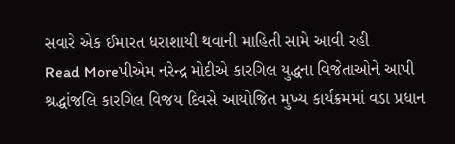સવારે એક ઈમારત ધરાશાયી થવાની માહિતી સામે આવી રહી
Read Moreપીએમ નરેન્દ્ર મોદીએ કારગિલ યુદ્ધના વિજેતાઓને આપી શ્રદ્ધાંજલિ કારગિલ વિજય દિવસે આયોજિત મુખ્ય કાર્યક્રમમાં વડા પ્રધાન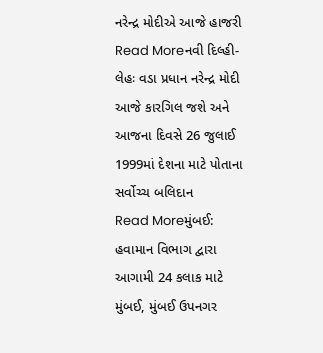નરેન્દ્ર મોદીએ આજે હાજરી
Read Moreનવી દિલ્હી-લેહઃ વડા પ્રધાન નરેન્દ્ર મોદી આજે કારગિલ જશે અને આજના દિવસે 26 જુલાઈ 1999માં દેશના માટે પોતાના સર્વોચ્ચ બલિદાન
Read Moreમુંબઈ: હવામાન વિભાગ દ્વારા આગામી 24 કલાક માટે મુંબઈ, મુંબઈ ઉપનગર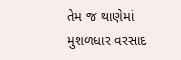તેમ જ થાણેમાં મુશળધાર વરસાદ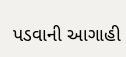પડવાની આગાહી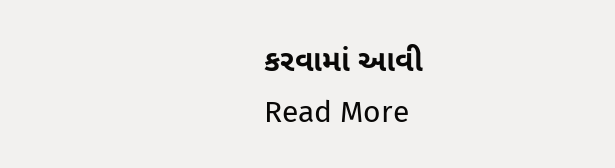કરવામાં આવી
Read More